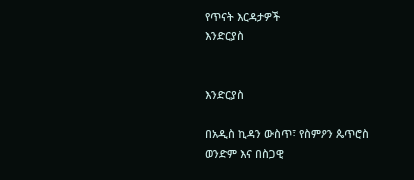የጥናት እርዳታዎች
እንድርያስ


እንድርያስ

በአዲስ ኪዳን ውስጥ፣ የስምዖን ጴጥሮስ ወንድም እና በስጋዊ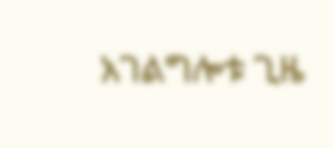አገልግሎቱ ጊዜ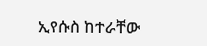ኢየሱስ ከተራቸው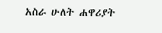አስራ ሁለት ሐዋሪያት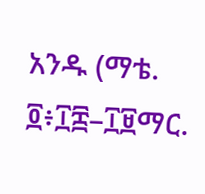አንዱ (ማቴ. ፬፥፲፰–፲፱ማር.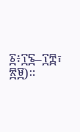፩፥፲፮–፲፰፣ ፳፱)።